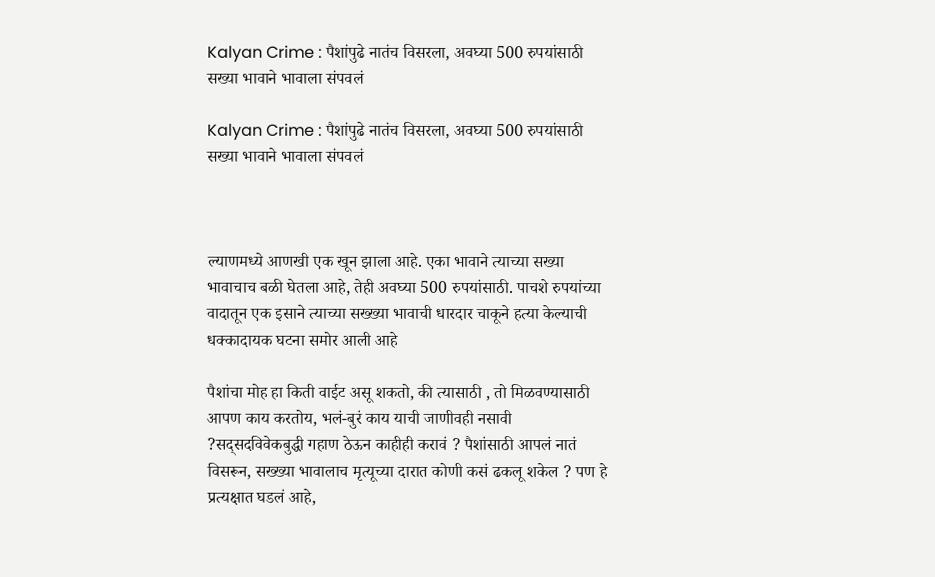Kalyan Crime : पैशांपुढे नातंच विसरला, अवघ्या 500 रुपयांसाठी सख्या भावाने भावाला संपवलं

Kalyan Crime : पैशांपुढे नातंच विसरला, अवघ्या 500 रुपयांसाठी सख्या भावाने भावाला संपवलं



ल्याणमध्ये आणखी एक खून झाला आहे. एका भावाने त्याच्या सख्या भावाचाच बळी घेतला आहे, तेही अवघ्या 500 रुपयांसाठी. पाचशे रुपयांच्या वादातून एक इसाने त्याच्या सख्ख्या भावाची धारदार चाकूने हत्या केल्याची धक्कादायक घटना समोर आली आहे

पैशांचा मोह हा किती वाईट असू शकतो, की त्यासाठी , तो मिळवण्यासाठी आपण काय करतोय, भलं-बुरं काय याची जाणीवही नसावी ?सद्सदविवेकबुद्धी गहाण ठेऊन काहीही करावं ? पैशांसाठी आपलं नातं विसरून, सख्ख्या भावालाच मृत्यूच्या दारात कोणी कसं ढकलू शकेल ? पण हे प्रत्यक्षात घडलं आहे,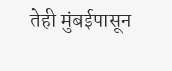तेही मुंबईपासून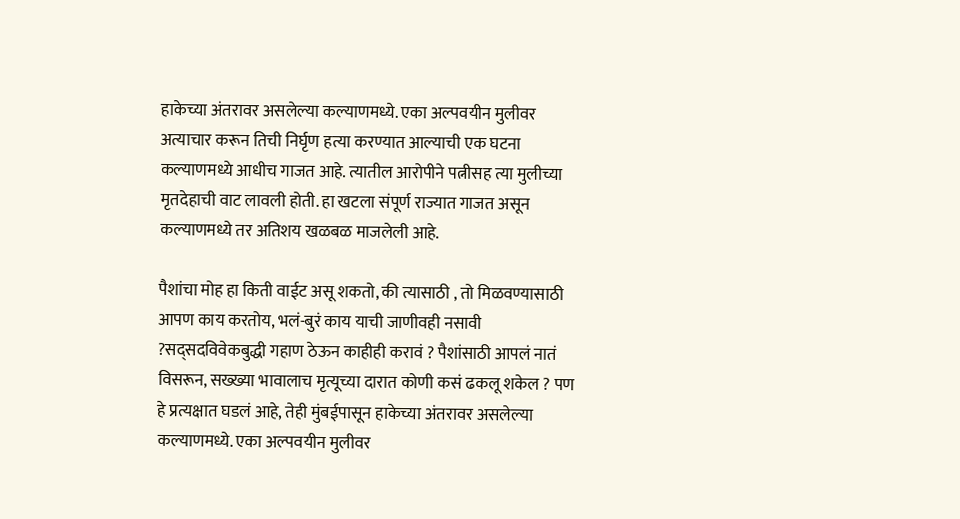हाकेच्या अंतरावर असलेल्या कल्याणमध्ये. एका अल्पवयीन मुलीवर अत्याचार करून तिची निर्घृण हत्या करण्यात आल्याची एक घटना कल्याणमध्ये आधीच गाजत आहे. त्यातील आरोपीने पत्नीसह त्या मुलीच्या मृतदेहाची वाट लावली होती. हा खटला संपूर्ण राज्यात गाजत असून कल्याणमध्ये तर अतिशय खळबळ माजलेली आहे.

पैशांचा मोह हा किती वाईट असू शकतो, की त्यासाठी , तो मिळवण्यासाठी आपण काय करतोय, भलं-बुरं काय याची जाणीवही नसावी ?सद्सदविवेकबुद्धी गहाण ठेऊन काहीही करावं ? पैशांसाठी आपलं नातं विसरून, सख्ख्या भावालाच मृत्यूच्या दारात कोणी कसं ढकलू शकेल ? पण हे प्रत्यक्षात घडलं आहे, तेही मुंबईपासून हाकेच्या अंतरावर असलेल्या कल्याणमध्ये. एका अल्पवयीन मुलीवर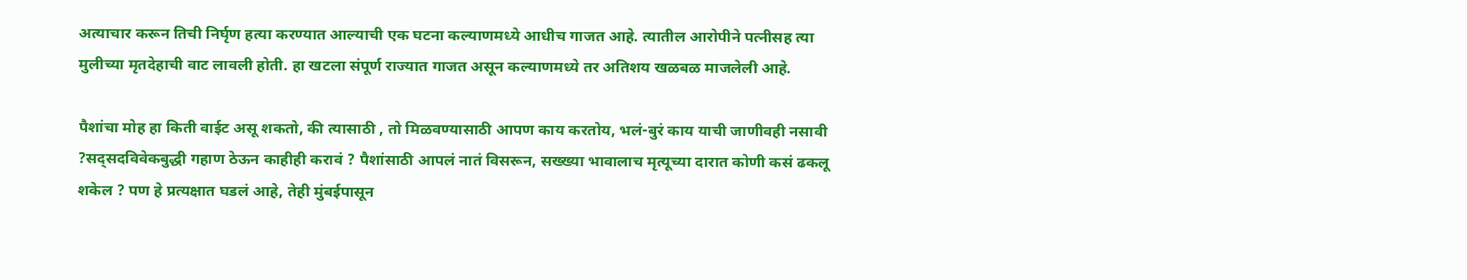अत्याचार करून तिची निर्घृण हत्या करण्यात आल्याची एक घटना कल्याणमध्ये आधीच गाजत आहे. त्यातील आरोपीने पत्नीसह त्या मुलीच्या मृतदेहाची वाट लावली होती. हा खटला संपूर्ण राज्यात गाजत असून कल्याणमध्ये तर अतिशय खळबळ माजलेली आहे.

पैशांचा मोह हा किती वाईट असू शकतो, की त्यासाठी , तो मिळवण्यासाठी आपण काय करतोय, भलं-बुरं काय याची जाणीवही नसावी ?सद्सदविवेकबुद्धी गहाण ठेऊन काहीही करावं ? पैशांसाठी आपलं नातं विसरून, सख्ख्या भावालाच मृत्यूच्या दारात कोणी कसं ढकलू शकेल ? पण हे प्रत्यक्षात घडलं आहे, तेही मुंबईपासून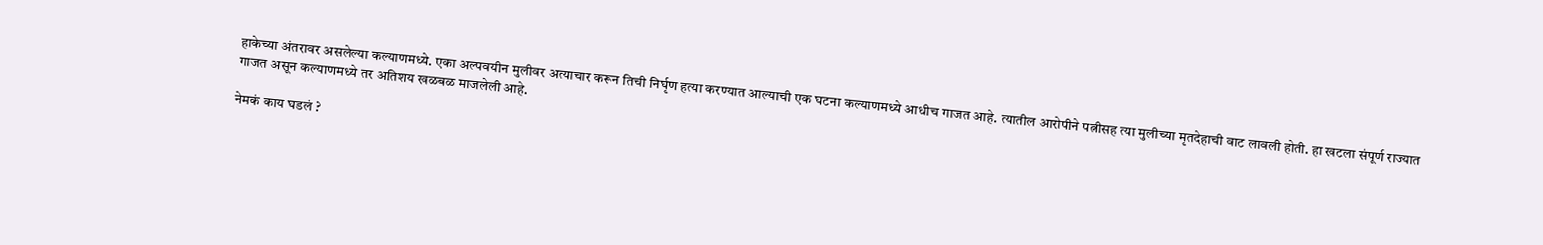हाकेच्या अंतरावर असलेल्या कल्याणमध्ये. एका अल्पवयीन मुलीवर अत्याचार करून तिची निर्घृण हत्या करण्यात आल्याची एक घटना कल्याणमध्ये आधीच गाजत आहे. त्यातील आरोपीने पत्नीसह त्या मुलीच्या मृतदेहाची वाट लावली होती. हा खटला संपूर्ण राज्यात गाजत असून कल्याणमध्ये तर अतिशय खळबळ माजलेली आहे.

नेमकं काय घडलं ?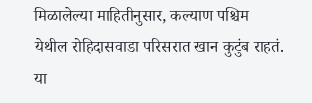मिळालेल्या माहितीनुसार, कल्याण पश्चिम येथील रोहिदासवाडा परिसरात खान कुटुंब राहतं. या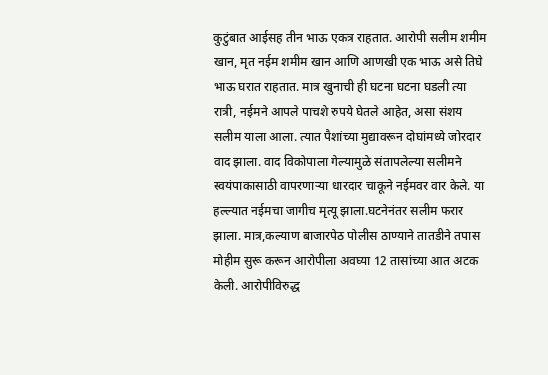कुटुंबात आईसह तीन भाऊ एकत्र राहतात. आरोपी सलीम शमीम खान, मृत नईम शमीम खान आणि आणखी एक भाऊ असे तिघे भाऊ घरात राहतात. मात्र खुनाची ही घटना घटना घडली त्या रात्री, नईमने आपले पाचशे रुपये घेतले आहेत, असा संशय सलीम याला आला. त्यात पैशांच्या मुद्यावरून दोघांमध्ये जोरदार वाद झाला. वाद विकोपाला गेल्यामुळे संतापलेल्या सलीमने स्वयंपाकासाठी वापरणाऱ्या धारदार चाकूने नईमवर वार केले. या हल्ल्यात नईमचा जागीच मृत्यू झाला.घटनेनंतर सलीम फरार झाला. मात्र,कल्याण बाजारपेठ पोलीस ठाण्याने तातडीने तपास मोहीम सुरू करून आरोपीला अवघ्या 12 तासांच्या आत अटक केली. आरोपीविरुद्ध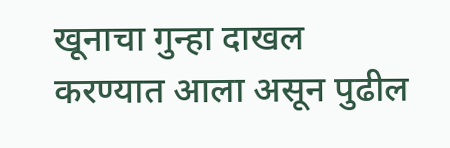खूनाचा गुन्हा दाखल करण्यात आला असून पुढील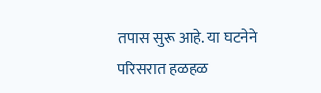तपास सुरू आहे. या घटनेने परिसरात हळहळ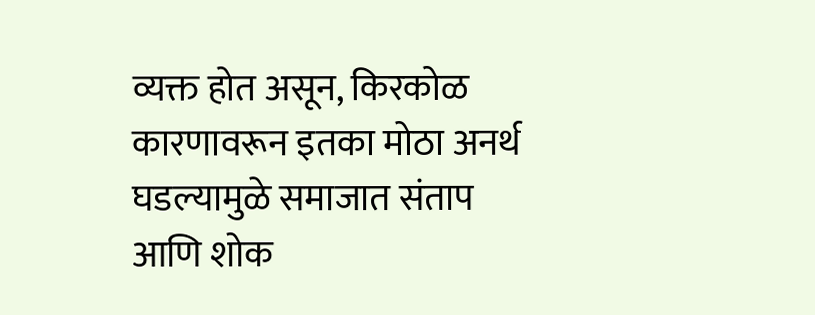व्यक्त होत असून, किरकोळ कारणावरून इतका मोठा अनर्थ घडल्यामुळे समाजात संताप आणि शोक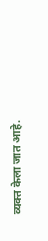व्यक्त केला जात आहे.